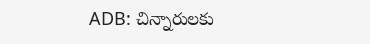ADB: చిన్నారులకు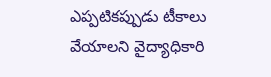ఎప్పటికప్పుడు టీకాలు వేయాలని వైద్యాధికారి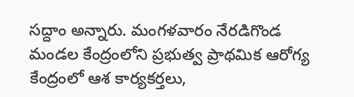సద్దాం అన్నారు. మంగళవారం నేరడిగొండ మండల కేంద్రంలోని ప్రభుత్వ ప్రాథమిక ఆరోగ్య కేంద్రంలో ఆశ కార్యకర్తలు,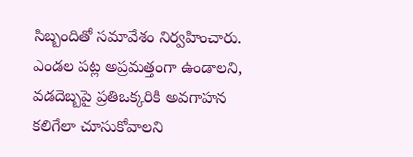సిబ్బందితో సమావేశం నిర్వహించారు. ఎండల పట్ల అప్రమత్తంగా ఉండాలని, వడదెబ్బపై ప్రతిఒక్కరికి అవగాహన కలిగేలా చూసుకోవాలని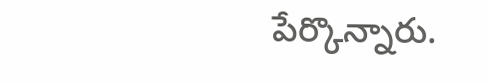పేర్కొన్నారు.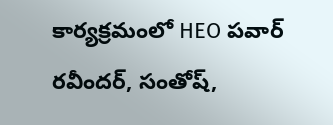కార్యక్రమంలో HEO పవార్ రవీందర్, సంతోష్,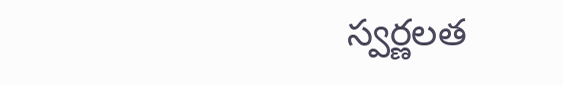స్వర్ణలత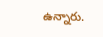ఉన్నారు.